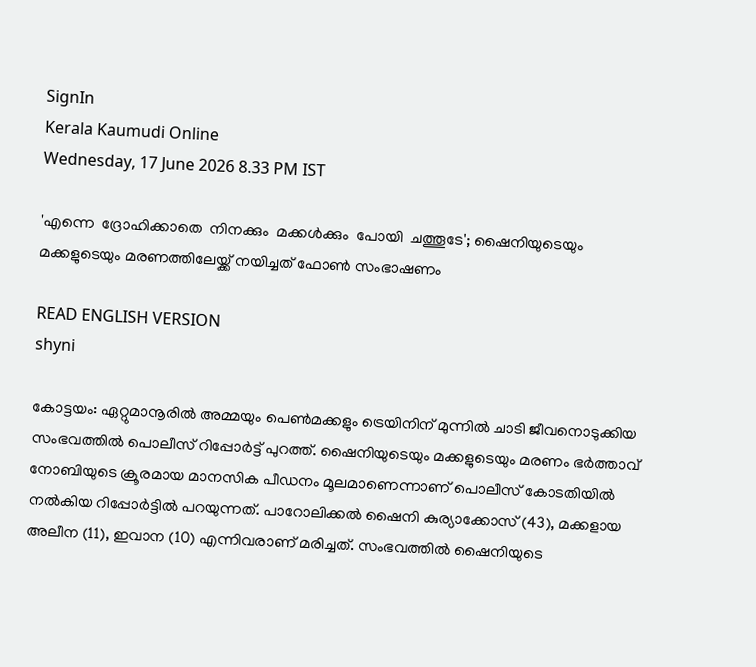SignIn
Kerala Kaumudi Online
Wednesday, 17 June 2026 8.33 PM IST

'എന്നെ  ദ്രോഹിക്കാതെ  നിനക്കും  മക്കൾക്കും  പോയി  ചത്തൂടേ'; ഷൈനിയുടെയും മക്കളുടെയും മരണത്തിലേയ്ക്ക് നയിച്ചത് ഫോൺ സംഭാഷണം

READ ENGLISH VERSION
shyni

കോട്ടയം: ഏറ്റുമാനൂരിൽ അമ്മയും പെൺമക്കളും ട്രെയിനിന് മുന്നിൽ ചാടി ജീവനൊടുക്കിയ സംഭവത്തിൽ പൊലീസ് റിപ്പോർട്ട് പുറത്ത്. ഷൈനിയുടെയും മക്കളുടെയും മരണം ഭർത്താവ് നോബിയുടെ ക്രൂരമായ മാനസിക പീഡനം മൂലമാണെന്നാണ് പൊലീസ് കോടതിയിൽ നൽകിയ റിപ്പോർട്ടിൽ പറയുന്നത്. പാറോലിക്കൽ ഷൈനി കുര്യാക്കോസ് (43), മക്കളായ അലീന (11), ഇവാന (10) എന്നിവരാണ് മരിച്ചത്. സംഭവത്തിൽ ഷൈനിയുടെ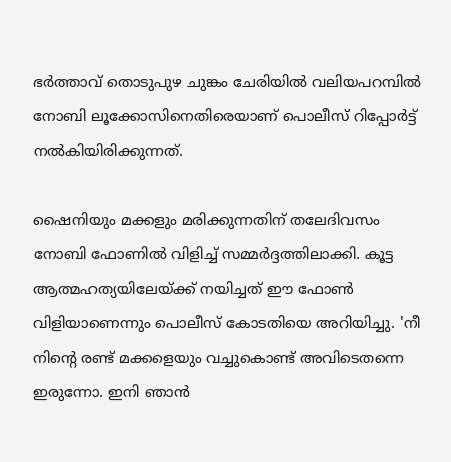ഭർത്താവ് തൊടുപുഴ ചുങ്കം ചേരിയിൽ വലിയപറമ്പിൽ നോബി ലൂക്കോസിനെതിരെയാണ് പൊലീസ് റിപ്പോർട്ട് നൽകിയിരിക്കുന്നത്.

ഷൈനിയും മക്കളും മരിക്കുന്നതിന് തലേദിവസം നോബി ഫോണിൽ വിളിച്ച് സമ്മർദ്ദത്തിലാക്കി. കൂട്ട ആത്മഹത്യയിലേയ്ക്ക് നയിച്ചത് ഈ ഫോൺ വിളിയാണെന്നും പൊലീസ് കോടതിയെ അറിയിച്ചു. 'നീ നിന്റെ രണ്ട് മക്കളെയും വച്ചുകൊണ്ട് അവിടെതന്നെ ഇരുന്നോ. ഇനി ഞാൻ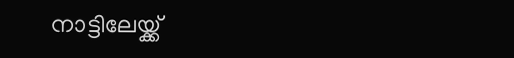നാട്ടിലേയ്ക്ക്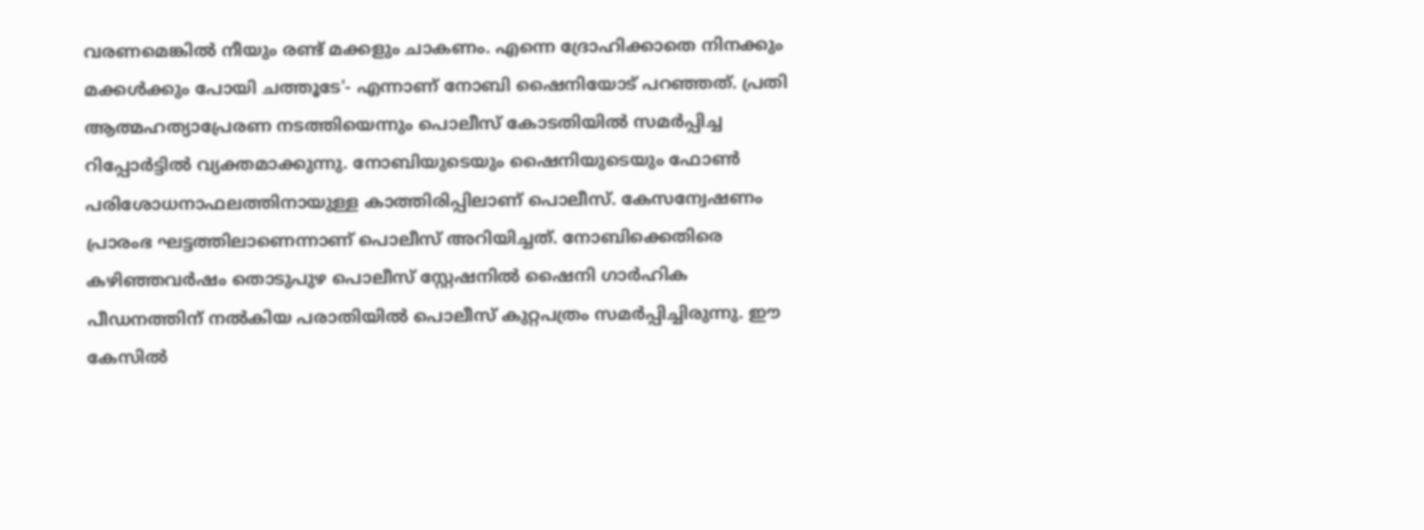വരണമെങ്കിൽ നീയും രണ്ട് മക്കളും ചാകണം. എന്നെ ദ്രോഹിക്കാതെ നിനക്കും മക്കൾക്കും പോയി ചത്തൂടേ'- എന്നാണ് നോബി ഷൈനിയോട് പറഞ്ഞത്. പ്രതി ആത്മഹത്യാപ്രേരണ നടത്തിയെന്നും പൊലീസ് കോടതിയിൽ സമർപ്പിച്ച റിപ്പോർട്ടിൽ വ്യക്തമാക്കുന്നു. നോബിയുടെയും ഷൈനിയുടെയും ഫോൺ പരിശോധനാഫലത്തിനായുള്ള കാത്തിരിപ്പിലാണ് പൊലീസ്. കേസന്വേഷണം പ്രാരംഭ ഘട്ടത്തിലാണെന്നാണ് പൊലീസ് അറിയിച്ചത്. നോബിക്കെതിരെ കഴിഞ്ഞവർഷം തൊടുപുഴ പൊലീസ് സ്റ്റേഷനിൽ ഷൈനി ഗാർഹിക പീഡനത്തിന് നൽകിയ പരാതിയിൽ പൊലീസ് കുറ്റപത്രം സമർപ്പിച്ചിരുന്നു. ഈ കേസിൽ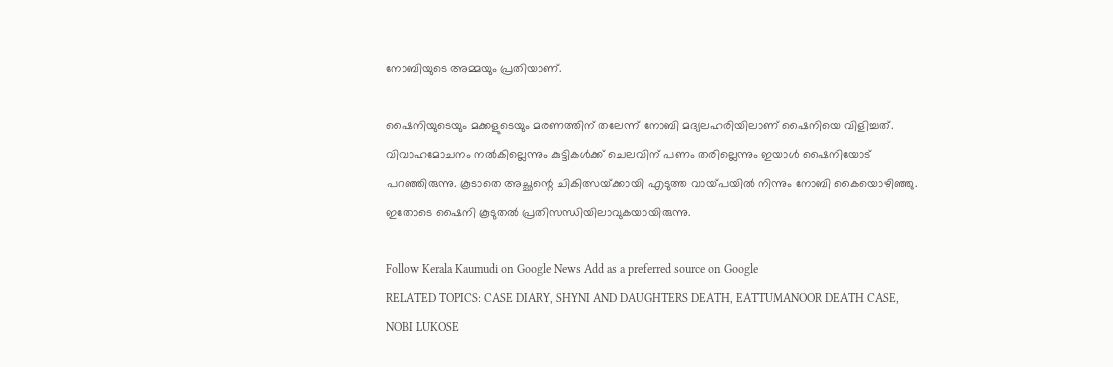നോബിയുടെ അമ്മയും പ്രതിയാണ്.

ഷൈനിയുടെയും മക്കളുടെയും മരണത്തിന് തലേന്ന് നോബി മദ്യലഹരിയിലാണ് ഷൈനിയെ വിളിച്ചത്. വിവാഹമോചനം നൽകില്ലെന്നും കുട്ടികൾക്ക് ചെലവിന് പണം തരില്ലെന്നും ഇയാൾ ഷൈനിയോട് പറഞ്ഞിരുന്നു. കൂടാതെ അച്ഛന്റെ ചികിത്സയ്‌ക്കായി എടുത്ത വായ്‌പയിൽ നിന്നും നോബി കൈയൊഴിഞ്ഞു. ഇതോടെ ഷൈനി കൂടുതൽ പ്രതിസന്ധിയിലാവുകയായിരുന്നു.

Follow Kerala Kaumudi on Google News Add as a preferred source on Google
RELATED TOPICS: CASE DIARY, SHYNI AND DAUGHTERS DEATH, EATTUMANOOR DEATH CASE, NOBI LUKOSE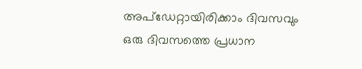അപ്ഡേറ്റായിരിക്കാം ദിവസവും
ഒരു ദിവസത്തെ പ്രധാന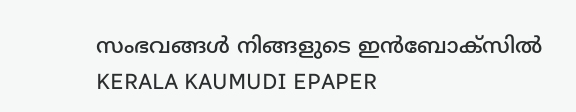സംഭവങ്ങൾ നിങ്ങളുടെ ഇൻബോക്സിൽ
KERALA KAUMUDI EPAPER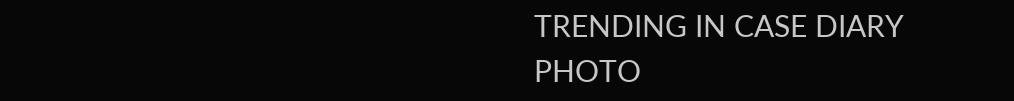TRENDING IN CASE DIARY
PHOTO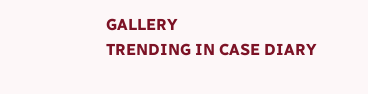GALLERY
TRENDING IN CASE DIARY